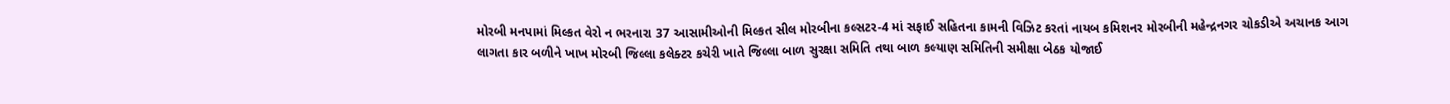મોરબી મનપામાં મિલ્કત વેરો ન ભરનારા 37 આસામીઓની મિલ્કત સીલ મોરબીના કલ્સટર-4 માં સફાઈ સહિતના કામની વિઝિટ કરતાં નાયબ કમિશનર મોરબીની મહેન્દ્રનગર ચોકડીએ અચાનક આગ લાગતા કાર બળીને ખાખ મોરબી જિલ્લા કલેક્ટર કચેરી ખાતે જિલ્લા બાળ સુરક્ષા સમિતિ તથા બાળ કલ્યાણ સમિતિની સમીક્ષા બેઠક યોજાઈ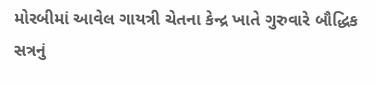મોરબીમાં આવેલ ગાયત્રી ચેતના કેન્દ્ર ખાતે ગુરુવારે બૌદ્ધિક સત્રનું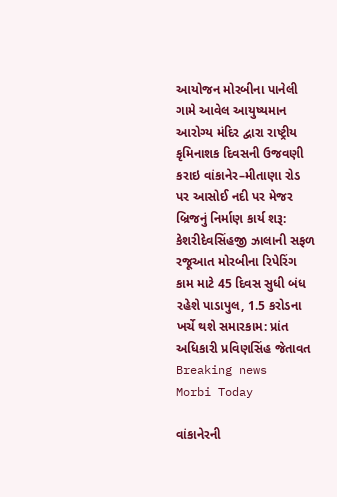આયોજન મોરબીના પાનેલી ગામે આવેલ આયુષ્યમાન આરોગ્ય મંદિર દ્વારા રાષ્ટ્રીય કૃમિનાશક દિવસની ઉજવણી કરાઇ વાંકાનેર–મીતાણા રોડ પર આસોઈ નદી પર મેજર બ્રિજનું નિર્માણ કાર્ય શરૂ: કેશરીદેવસિંહજી ઝાલાની સફળ રજૂઆત મોરબીના રિપેરિંગ કામ માટે 45 દિવસ સુધી બંધ રહેશે પાડાપુલ, 1.5 કરોડના ખર્ચે થશે સમારકામ: પ્રાંત અધિકારી પ્રવિણસિંહ જેતાવત
Breaking news
Morbi Today

વાંકાનેરની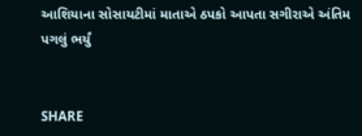આશિયાના સોસાયટીમાં માતાએ ઠપકો આપતા સગીરાએ અંતિમ પગલું ભર્યું


SHARE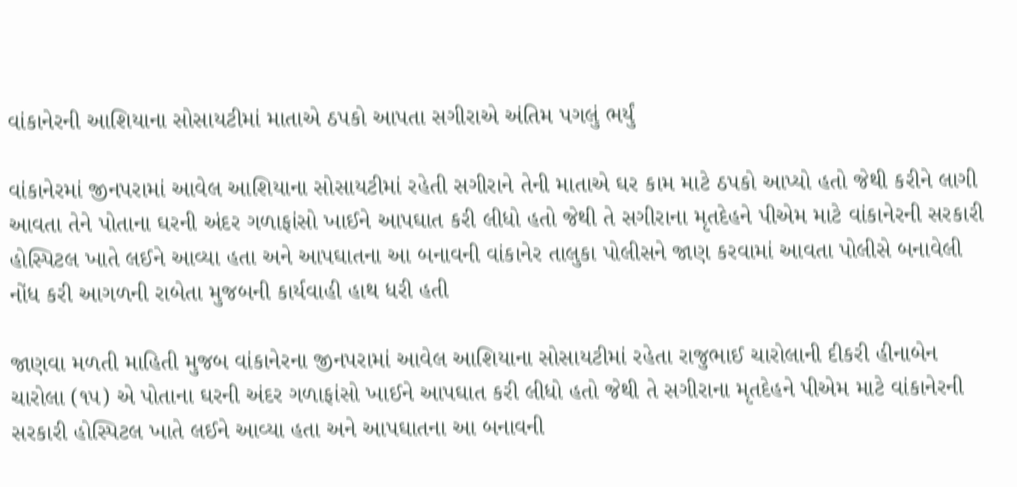વાંકાનેરની આશિયાના સોસાયટીમાં માતાએ ઠપકો આપતા સગીરાએ અંતિમ પગલું ભર્યું

વાંકાનેરમાં જીનપરામાં આવેલ આશિયાના સોસાયટીમાં રહેતી સગીરાને તેની માતાએ ઘર કામ માટે ઠપકો આપ્યો હતો જેથી કરીને લાગી આવતા તેને પોતાના ઘરની અંદર ગળાફાંસો ખાઈને આપઘાત કરી લીધો હતો જેથી તે સગીરાના મૃતદેહને પીએમ માટે વાંકાનેરની સરકારી હોસ્પિટલ ખાતે લઈને આવ્યા હતા અને આપઘાતના આ બનાવની વાંકાનેર તાલુકા પોલીસને જાણ કરવામાં આવતા પોલીસે બનાવેલી નોંધ કરી આગળની રાબેતા મુજબની કાર્યવાહી હાથ ધરી હતી

જાણવા મળતી માહિતી મુજબ વાંકાનેરના જીનપરામાં આવેલ આશિયાના સોસાયટીમાં રહેતા રાજુભાઈ ચારોલાની દીકરી હીનાબેન ચારોલા (૧૫) એ પોતાના ઘરની અંદર ગળાફાંસો ખાઈને આપઘાત કરી લીધો હતો જેથી તે સગીરાના મૃતદેહને પીએમ માટે વાંકાનેરની સરકારી હોસ્પિટલ ખાતે લઈને આવ્યા હતા અને આપઘાતના આ બનાવની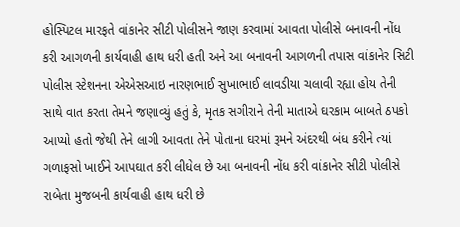હોસ્પિટલ મારફતે વાંકાનેર સીટી પોલીસને જાણ કરવામાં આવતા પોલીસે બનાવની નોંધ કરી આગળની કાર્યવાહી હાથ ધરી હતી અને આ બનાવની આગળની તપાસ વાંકાનેર સિટી પોલીસ સ્ટેશનના એએસઆઇ નારણભાઈ સુખાભાઈ લાવડીયા ચલાવી રહ્યા હોય તેની સાથે વાત કરતા તેમને જણાવ્યું હતું કે, મૃતક સગીરાને તેની માતાએ ઘરકામ બાબતે ઠપકો આપ્યો હતો જેથી તેને લાગી આવતા તેને પોતાના ઘરમાં રૂમને અંદરથી બંધ કરીને ત્યાં ગળાફસો ખાઈને આપઘાત કરી લીધેલ છે આ બનાવની નોંધ કરી વાંકાનેર સીટી પોલીસે રાબેતા મુજબની કાર્યવાહી હાથ ધરી છે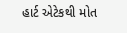હાર્ટ એટેકથી મોત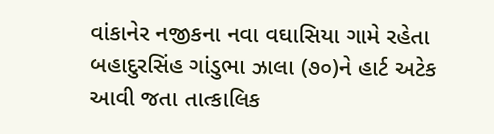વાંકાનેર નજીકના નવા વઘાસિયા ગામે રહેતા બહાદુરસિંહ ગાંડુભા ઝાલા (૭૦)ને હાર્ટ અટેક આવી જતા તાત્કાલિક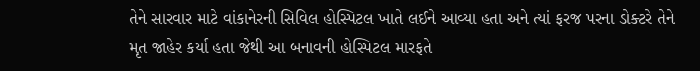તેને સારવાર માટે વાંકાનેરની સિવિલ હોસ્પિટલ ખાતે લઈને આવ્યા હતા અને ત્યાં ફરજ પરના ડોક્ટરે તેને મૃત જાહેર કર્યા હતા જેથી આ બનાવની હોસ્પિટલ મારફતે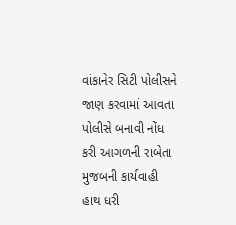વાંકાનેર સિટી પોલીસને જાણ કરવામાં આવતા પોલીસે બનાવી નોંધ કરી આગળની રાબેતા મુજબની કાર્યવાહી હાથ ધરી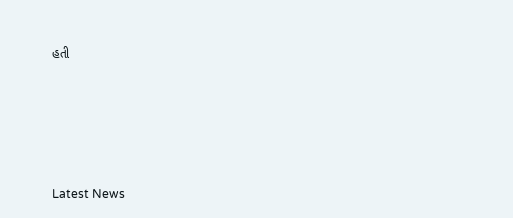હતી






Latest News